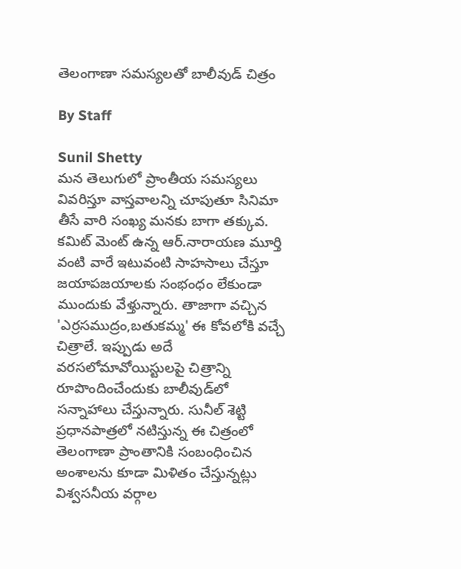తెలంగాణా సమస్యలతో బాలీవుడ్ చిత్రం

By Staff

Sunil Shetty
మన తెలుగులో ప్రాంతీయ సమస్యలు వివరిస్తూ వాస్తవాలన్ని చూపుతూ సినిమా తీసే వారి సంఖ్య మనకు బాగా తక్కువ. కమిట్ మెంట్ ఉన్న ఆర్.నారాయణ మూర్తి వంటి వారే ఇటువంటి సాహసాలు చేస్తూ జయాపజయాలకు సంభంధం లేకుండా ముందుకు వేళ్తున్నారు. తాజాగా వచ్చిన 'ఎర్రసముద్రం,బతుకమ్మ' ఈ కోవలోకి వచ్చే చిత్రాలే. ఇప్పుడు అదే వరసలోమావోయిస్టులపై చిత్రాన్ని రూపొందించేందుకు బాలీవుడ్‌లో సన్నాహాలు చేస్తున్నారు. సునీల్ శెట్టి ప్రధానపాత్రలో నటిస్తున్న ఈ చిత్రంలో తెలంగాణా ప్రాంతానికి సంబంధించిన అంశాలను కూడా మిళితం చేస్తున్నట్లు విశ్వసనీయ వర్గాల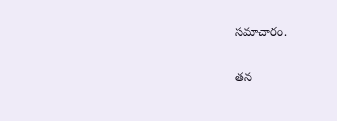సమాచారం.

తన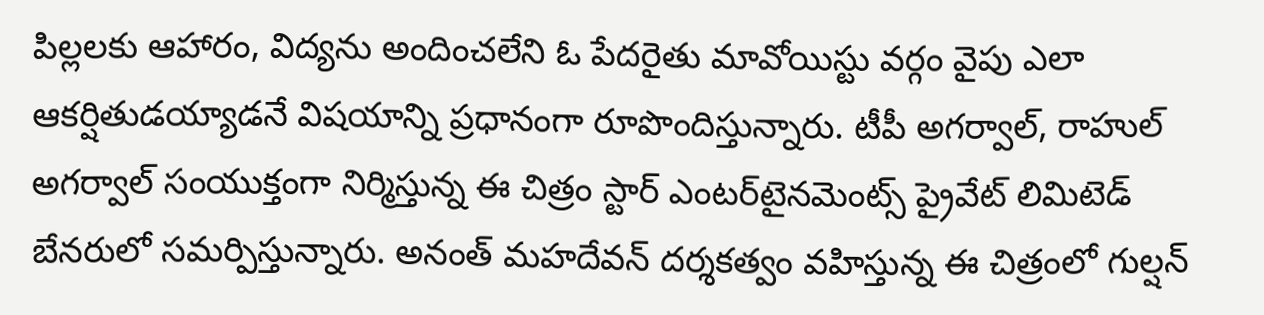పిల్లలకు ఆహారం, విద్యను అందించలేని ఓ పేదరైతు మావోయిస్టు వర్గం వైపు ఎలా ఆకర్షితుడయ్యాడనే విషయాన్ని ప్రధానంగా రూపొందిస్తున్నారు. టీపీ అగర్వాల్, రాహుల్ అగర్వాల్ సంయుక్తంగా నిర్మిస్తున్న ఈ చిత్రం స్టార్ ఎంటర్‌టైనమెంట్స్ ప్రైవేట్ లిమిటెడ్ బేనరులో సమర్పిస్తున్నారు. అనంత్ మహదేవన్ దర్శకత్వం వహిస్తున్న ఈ చిత్రంలో గుల్షన్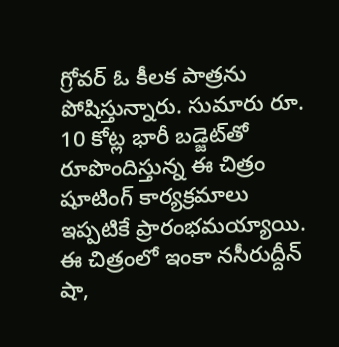గ్రోవర్ ఓ కీలక పాత్రను పోషిస్తున్నారు. సుమారు రూ. 10 కోట్ల భారీ బడ్జెట్‌తో రూపొందిస్తున్న ఈ చిత్రం షూటింగ్ కార్యక్రమాలు ఇప్పటికే ప్రారంభమయ్యాయి. ఈ చిత్రంలో ఇంకా నసీరుద్దీన్ షా,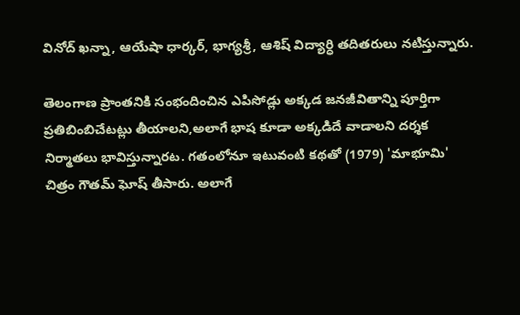వినోద్ ఖన్నా, ఆయేషా ధార్కర్, భాగ్యశ్రీ, ఆశిష్ విద్యార్ధి తదితరులు నటిస్తున్నారు.

తెలంగాణ ప్రాంతనికి సంభందించిన ఎపిసోడ్లు అక్కడ జనజీవితాన్ని పూర్తిగా ప్రతిబింబిచేటట్లు తీయాలని,అలాగే భాష కూడా అక్కడిదే వాడాలని దర్శక నిర్మాతలు భావిస్తున్నారట. గతంలోనూ ఇటువంటి కథతో (1979) 'మాభూమి' చిత్రం గౌతమ్ ఘోష్ తీసారు. అలాగే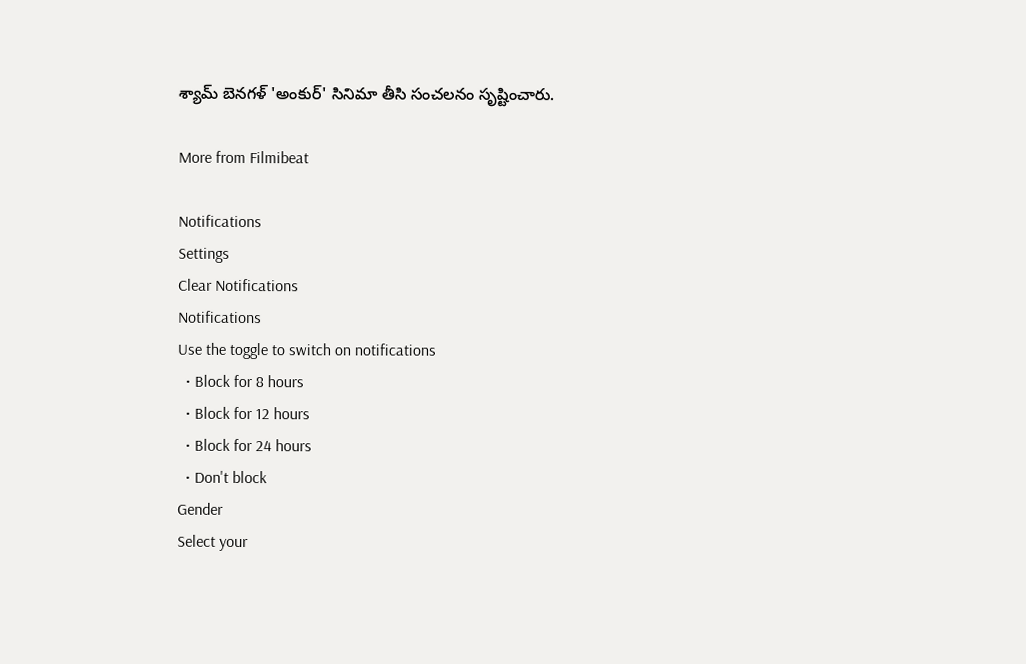శ్యామ్ బెనగళ్ 'అంకుర్' సినిమా తీసి సంచలనం సృష్టించారు.

More from Filmibeat

Notifications
Settings
Clear Notifications
Notifications
Use the toggle to switch on notifications
  • Block for 8 hours
  • Block for 12 hours
  • Block for 24 hours
  • Don't block
Gender
Select your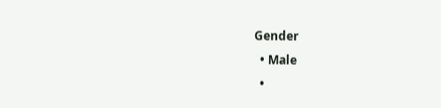Gender
  • Male
  •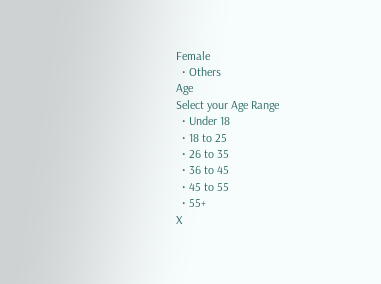Female
  • Others
Age
Select your Age Range
  • Under 18
  • 18 to 25
  • 26 to 35
  • 36 to 45
  • 45 to 55
  • 55+
X